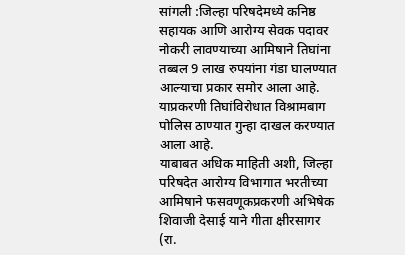सांगली :जिल्हा परिषदेमध्ये कनिष्ठ सहायक आणि आरोग्य सेवक पदावर नोकरी लावण्याच्या आमिषाने तिघांना तब्बल 9 लाख रुपयांना गंडा घालण्यात आल्याचा प्रकार समोर आला आहे. याप्रकरणी तिघांविरोधात विश्रामबाग पोलिस ठाण्यात गुन्हा दाखल करण्यात आला आहे.
याबाबत अधिक माहिती अशी, जिल्हा परिषदेत आरोग्य विभागात भरतीच्या आमिषाने फसवणूकप्रकरणी अभिषेक शिवाजी देसाई याने गीता क्षीरसागर (रा.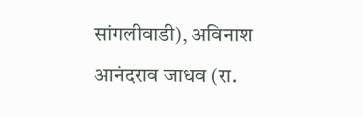सांगलीवाडी), अविनाश आनंदराव जाधव (रा.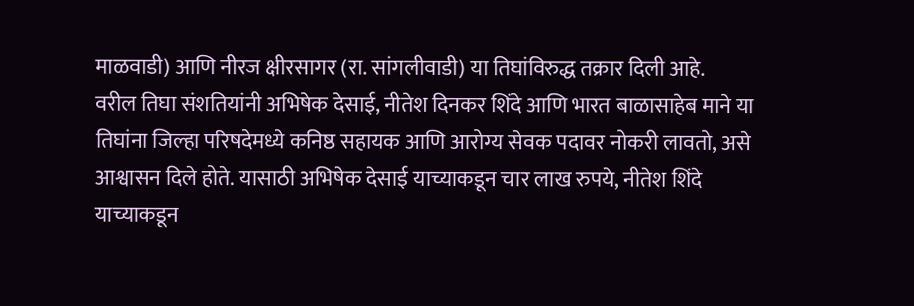माळवाडी) आणि नीरज क्षीरसागर (रा. सांगलीवाडी) या तिघांविरुद्ध तक्रार दिली आहे.
वरील तिघा संशतियांनी अभिषेक देसाई, नीतेश दिनकर शिंदे आणि भारत बाळासाहेब माने या तिघांना जिल्हा परिषदेमध्ये कनिष्ठ सहायक आणि आरोग्य सेवक पदावर नोकरी लावतो, असे आश्वासन दिले होते. यासाठी अभिषेक देसाई याच्याकडून चार लाख रुपये, नीतेश शिंदे याच्याकडून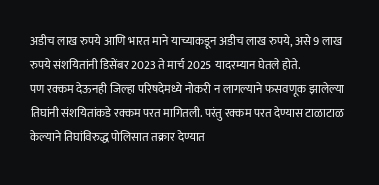अडीच लाख रुपये आणि भारत माने याच्याकडून अडीच लाख रुपये, असे 9 लाख रुपये संशयितांनी डिसेंबर 2023 ते मार्च 2025 यादरम्यान घेतले होते.
पण रक्कम देऊनही जिल्हा परिषदेमध्ये नोकरी न लागल्याने फसवणूक झालेल्या तिघांनी संशयितांकडे रक्कम परत मागितली. परंतु रक्कम परत देण्यास टाळाटाळ केल्याने तिघांविरुद्ध पोलिसात तक्रार देण्यात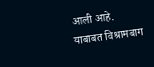आली आहे. याबाबत विश्रामबाग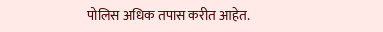पोलिस अधिक तपास करीत आहेत.